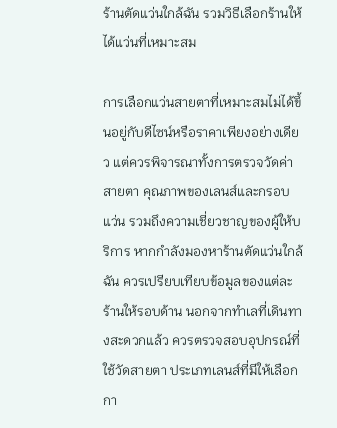ร้านตัดแว่นใกล้ฉัน รวมวิธีเลือกร้านให้ได้แว่นที่เหมาะสม

การเลือกแว่นสายตาที่เหมาะสมไม่ได้ขึ้นอยู่กับดีไซน์หรือราคาเพียงอย่างเดียว แต่ควรพิจารณาทั้งการตรวจวัดค่าสายตา คุณภาพของเลนส์และกรอบแว่น รวมถึงความเชี่ยวชาญของผู้ให้บริการ หากกำลังมองหาร้านตัดแว่นใกล้ฉัน ควรเปรียบเทียบข้อมูลของแต่ละร้านให้รอบด้าน นอกจากทำเลที่เดินทางสะดวกแล้ว ควรตรวจสอบอุปกรณ์ที่ใช้วัดสายตา ประเภทเลนส์ที่มีให้เลือก กา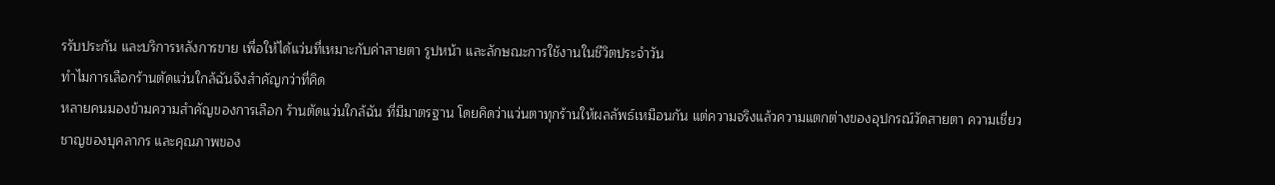รรับประกัน และบริการหลังการขาย เพื่อให้ได้แว่นที่เหมาะกับค่าสายตา รูปหน้า และลักษณะการใช้งานในชีวิตประจำวัน
ทำไมการเลือกร้านตัดแว่นใกล้ฉันจึงสำคัญกว่าที่คิด
หลายคนมองข้ามความสำคัญของการเลือก ร้านตัดแว่นใกล้ฉัน ที่มีมาตรฐาน โดยคิดว่าแว่นตาทุกร้านให้ผลลัพธ์เหมือนกัน แต่ความจริงแล้วความแตกต่างของอุปกรณ์วัดสายตา ความเชี่ยวชาญของบุคลากร และคุณภาพของ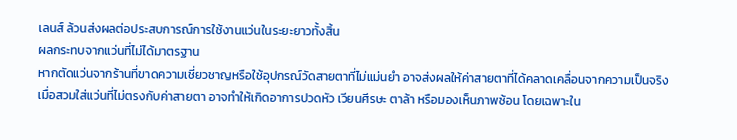เลนส์ ล้วนส่งผลต่อประสบการณ์การใช้งานแว่นในระยะยาวทั้งสิ้น
ผลกระทบจากแว่นที่ไม่ได้มาตรฐาน
หากตัดแว่นจากร้านที่ขาดความเชี่ยวชาญหรือใช้อุปกรณ์วัดสายตาที่ไม่แม่นยำ อาจส่งผลให้ค่าสายตาที่ได้คลาดเคลื่อนจากความเป็นจริง เมื่อสวมใส่แว่นที่ไม่ตรงกับค่าสายตา อาจทำให้เกิดอาการปวดหัว เวียนศีรษะ ตาล้า หรือมองเห็นภาพซ้อน โดยเฉพาะใน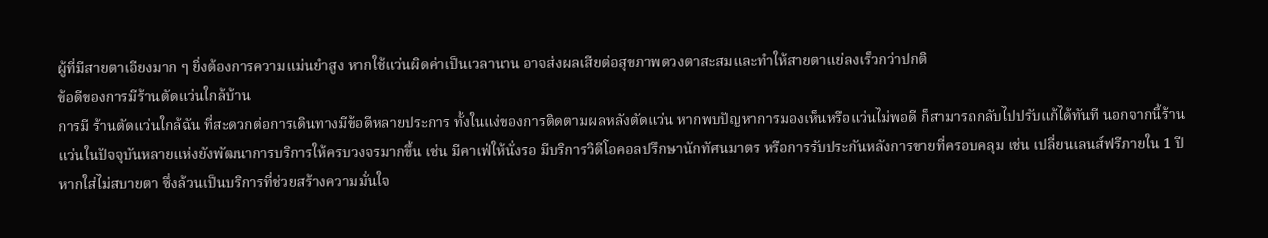ผู้ที่มีสายตาเอียงมาก ๆ ยิ่งต้องการความแม่นยำสูง หากใช้แว่นผิดค่าเป็นเวลานาน อาจส่งผลเสียต่อสุขภาพดวงตาสะสมและทำให้สายตาแย่ลงเร็วกว่าปกติ
ข้อดีของการมีร้านตัดแว่นใกล้บ้าน
การมี ร้านตัดแว่นใกล้ฉัน ที่สะดวกต่อการเดินทางมีข้อดีหลายประการ ทั้งในแง่ของการติดตามผลหลังตัดแว่น หากพบปัญหาการมองเห็นหรือแว่นไม่พอดี ก็สามารถกลับไปปรับแก้ได้ทันที นอกจากนี้ร้านแว่นในปัจจุบันหลายแห่งยังพัฒนาการบริการให้ครบวงจรมากขึ้น เช่น มีคาเฟ่ให้นั่งรอ มีบริการวิดีโอคอลปรึกษานักทัศนมาตร หรือการรับประกันหลังการขายที่ครอบคลุม เช่น เปลี่ยนเลนส์ฟรีภายใน 1 ปีหากใส่ไม่สบายตา ซึ่งล้วนเป็นบริการที่ช่วยสร้างความมั่นใจ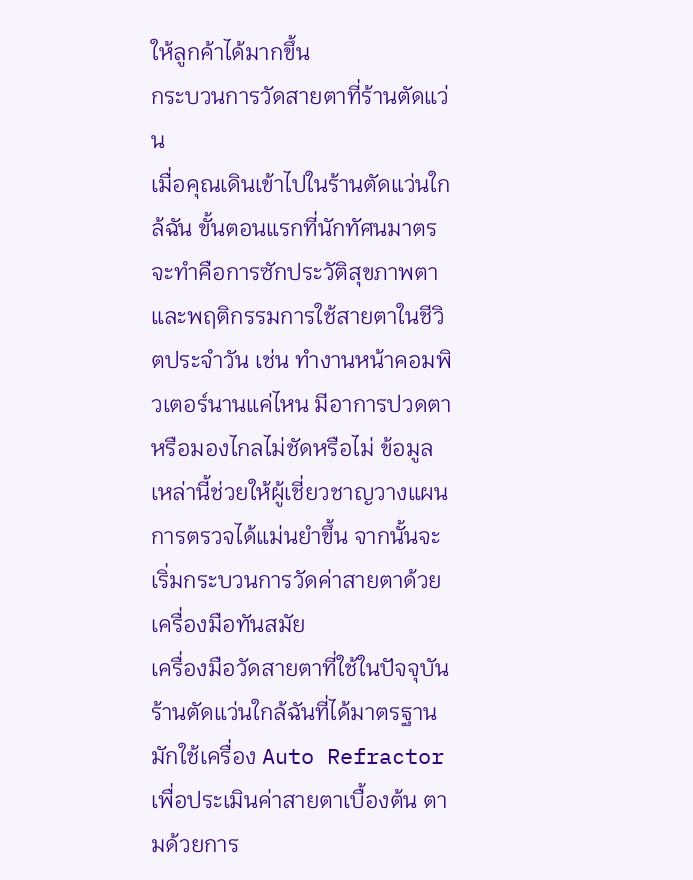ให้ลูกค้าได้มากขึ้น
กระบวนการวัดสายตาที่ร้านตัดแว่น
เมื่อคุณเดินเข้าไปในร้านตัดแว่นใกล้ฉัน ขั้นตอนแรกที่นักทัศนมาตรจะทำคือการซักประวัติสุขภาพตาและพฤติกรรมการใช้สายตาในชีวิตประจำวัน เช่น ทำงานหน้าคอมพิวเตอร์นานแค่ไหน มีอาการปวดตาหรือมองไกลไม่ชัดหรือไม่ ข้อมูลเหล่านี้ช่วยให้ผู้เชี่ยวชาญวางแผนการตรวจได้แม่นยำขึ้น จากนั้นจะเริ่มกระบวนการวัดค่าสายตาด้วยเครื่องมือทันสมัย
เครื่องมือวัดสายตาที่ใช้ในปัจจุบัน
ร้านตัดแว่นใกล้ฉันที่ได้มาตรฐานมักใช้เครื่อง Auto Refractor เพื่อประเมินค่าสายตาเบื้องต้น ตามด้วยการ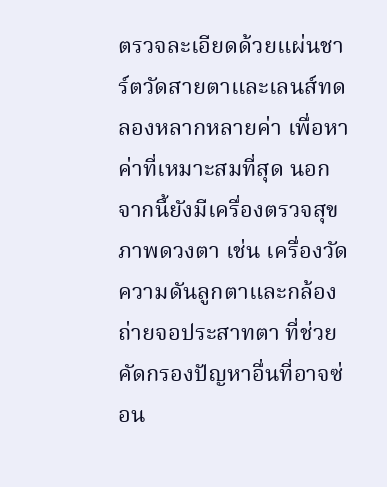ตรวจละเอียดด้วยแผ่นชาร์ตวัดสายตาและเลนส์ทดลองหลากหลายค่า เพื่อหาค่าที่เหมาะสมที่สุด นอกจากนี้ยังมีเครื่องตรวจสุขภาพดวงตา เช่น เครื่องวัดความดันลูกตาและกล้องถ่ายจอประสาทตา ที่ช่วยคัดกรองปัญหาอื่นที่อาจซ่อน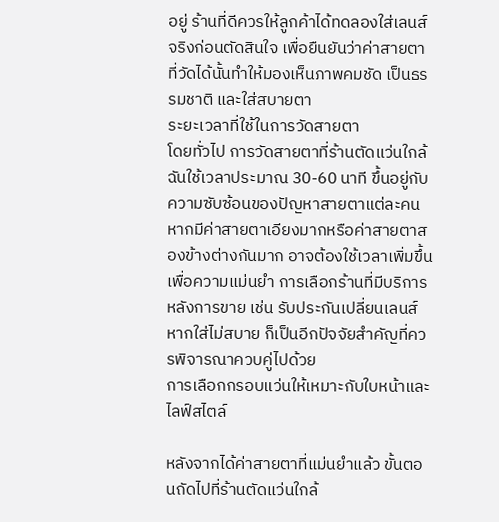อยู่ ร้านที่ดีควรให้ลูกค้าได้ทดลองใส่เลนส์จริงก่อนตัดสินใจ เพื่อยืนยันว่าค่าสายตาที่วัดได้นั้นทำให้มองเห็นภาพคมชัด เป็นธรรมชาติ และใส่สบายตา
ระยะเวลาที่ใช้ในการวัดสายตา
โดยทั่วไป การวัดสายตาที่ร้านตัดแว่นใกล้ฉันใช้เวลาประมาณ 30-60 นาที ขึ้นอยู่กับความซับซ้อนของปัญหาสายตาแต่ละคน หากมีค่าสายตาเอียงมากหรือค่าสายตาสองข้างต่างกันมาก อาจต้องใช้เวลาเพิ่มขึ้นเพื่อความแม่นยำ การเลือกร้านที่มีบริการหลังการขาย เช่น รับประกันเปลี่ยนเลนส์หากใส่ไม่สบาย ก็เป็นอีกปัจจัยสำคัญที่ควรพิจารณาควบคู่ไปด้วย
การเลือกกรอบแว่นให้เหมาะกับใบหน้าและไลฟ์สไตล์

หลังจากได้ค่าสายตาที่แม่นยำแล้ว ขั้นตอนถัดไปที่ร้านตัดแว่นใกล้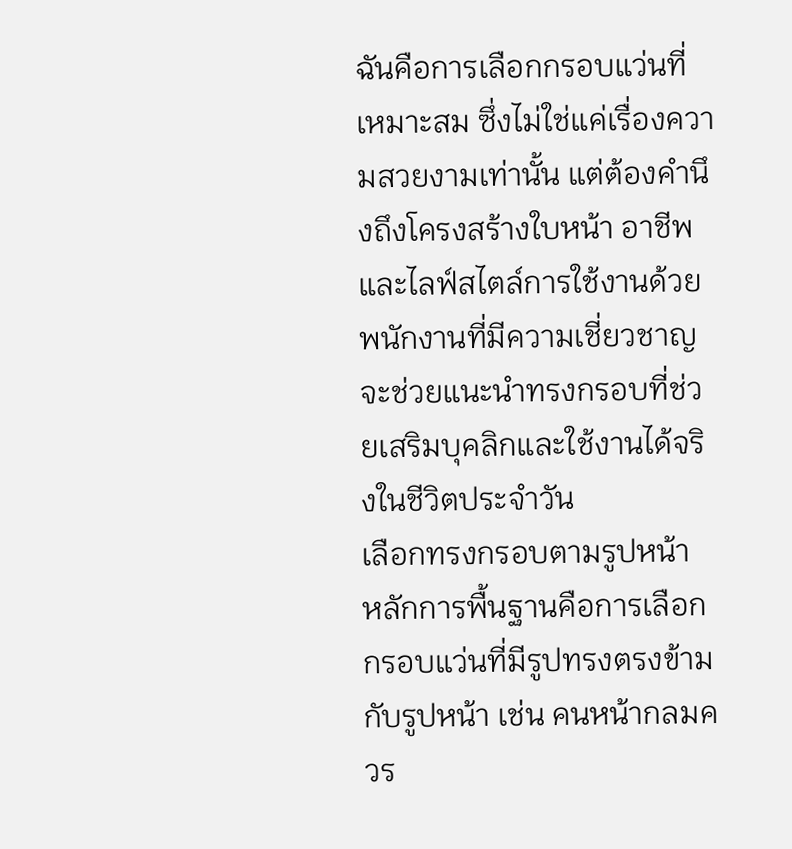ฉันคือการเลือกกรอบแว่นที่เหมาะสม ซึ่งไม่ใช่แค่เรื่องความสวยงามเท่านั้น แต่ต้องคำนึงถึงโครงสร้างใบหน้า อาชีพ และไลฟ์สไตล์การใช้งานด้วย พนักงานที่มีความเชี่ยวชาญจะช่วยแนะนำทรงกรอบที่ช่วยเสริมบุคลิกและใช้งานได้จริงในชีวิตประจำวัน
เลือกทรงกรอบตามรูปหน้า
หลักการพื้นฐานคือการเลือกกรอบแว่นที่มีรูปทรงตรงข้ามกับรูปหน้า เช่น คนหน้ากลมควร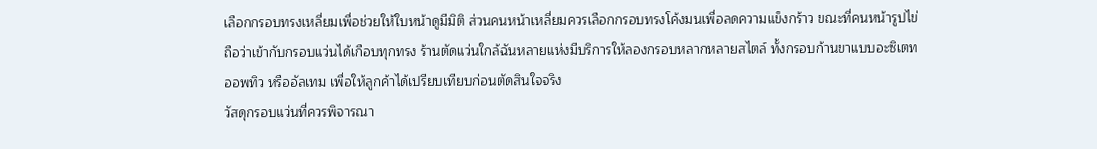เลือกกรอบทรงเหลี่ยมเพื่อช่วยให้ใบหน้าดูมีมิติ ส่วนคนหน้าเหลี่ยมควรเลือกกรอบทรงโค้งมนเพื่อลดความแข็งกร้าว ขณะที่คนหน้ารูปไข่ถือว่าเข้ากับกรอบแว่นได้เกือบทุกทรง ร้านตัดแว่นใกล้ฉันหลายแห่งมีบริการให้ลองกรอบหลากหลายสไตล์ ทั้งกรอบก้านขาแบบอะซิเตท ออพทิว หรืออัลเทม เพื่อให้ลูกค้าได้เปรียบเทียบก่อนตัดสินใจจริง
วัสดุกรอบแว่นที่ควรพิจารณา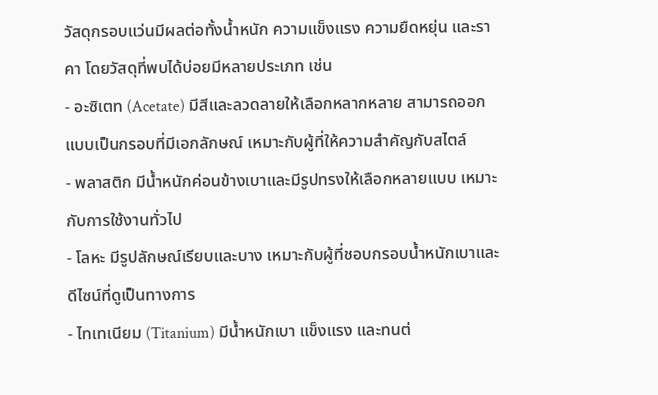วัสดุกรอบแว่นมีผลต่อทั้งน้ำหนัก ความแข็งแรง ความยืดหยุ่น และราคา โดยวัสดุที่พบได้บ่อยมีหลายประเภท เช่น
- อะซิเตท (Acetate) มีสีและลวดลายให้เลือกหลากหลาย สามารถออกแบบเป็นกรอบที่มีเอกลักษณ์ เหมาะกับผู้ที่ให้ความสำคัญกับสไตล์
- พลาสติก มีน้ำหนักค่อนข้างเบาและมีรูปทรงให้เลือกหลายแบบ เหมาะกับการใช้งานทั่วไป
- โลหะ มีรูปลักษณ์เรียบและบาง เหมาะกับผู้ที่ชอบกรอบน้ำหนักเบาและดีไซน์ที่ดูเป็นทางการ
- ไทเทเนียม (Titanium) มีน้ำหนักเบา แข็งแรง และทนต่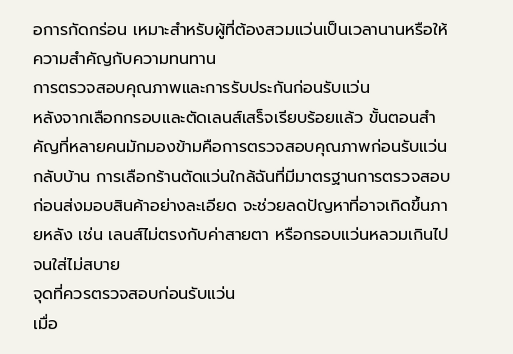อการกัดกร่อน เหมาะสำหรับผู้ที่ต้องสวมแว่นเป็นเวลานานหรือให้ความสำคัญกับความทนทาน
การตรวจสอบคุณภาพและการรับประกันก่อนรับแว่น
หลังจากเลือกกรอบและตัดเลนส์เสร็จเรียบร้อยแล้ว ขั้นตอนสำคัญที่หลายคนมักมองข้ามคือการตรวจสอบคุณภาพก่อนรับแว่นกลับบ้าน การเลือกร้านตัดแว่นใกล้ฉันที่มีมาตรฐานการตรวจสอบก่อนส่งมอบสินค้าอย่างละเอียด จะช่วยลดปัญหาที่อาจเกิดขึ้นภายหลัง เช่น เลนส์ไม่ตรงกับค่าสายตา หรือกรอบแว่นหลวมเกินไปจนใส่ไม่สบาย
จุดที่ควรตรวจสอบก่อนรับแว่น
เมื่อ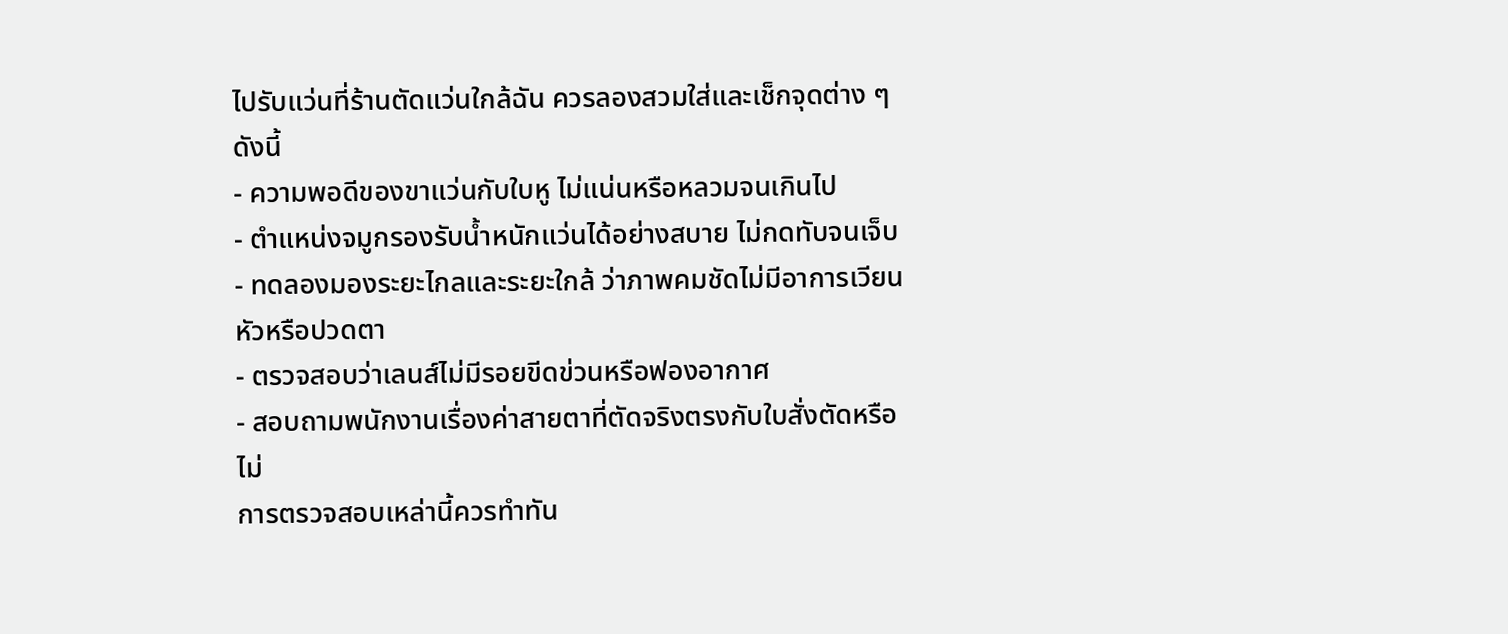ไปรับแว่นที่ร้านตัดแว่นใกล้ฉัน ควรลองสวมใส่และเช็กจุดต่าง ๆ ดังนี้
- ความพอดีของขาแว่นกับใบหู ไม่แน่นหรือหลวมจนเกินไป
- ตำแหน่งจมูกรองรับน้ำหนักแว่นได้อย่างสบาย ไม่กดทับจนเจ็บ
- ทดลองมองระยะไกลและระยะใกล้ ว่าภาพคมชัดไม่มีอาการเวียนหัวหรือปวดตา
- ตรวจสอบว่าเลนส์ไม่มีรอยขีดข่วนหรือฟองอากาศ
- สอบถามพนักงานเรื่องค่าสายตาที่ตัดจริงตรงกับใบสั่งตัดหรือไม่
การตรวจสอบเหล่านี้ควรทำทัน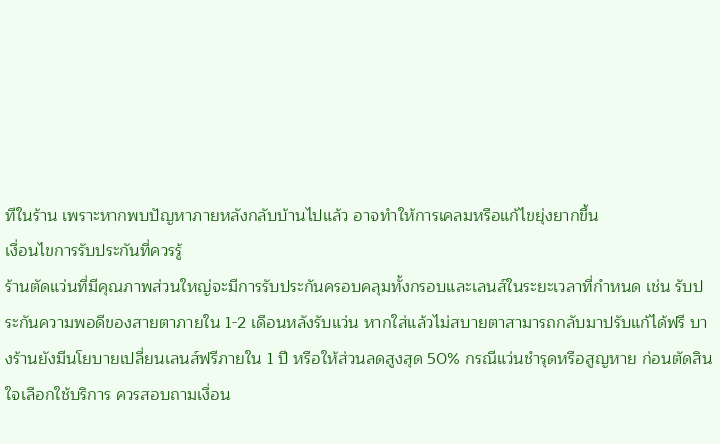ทีในร้าน เพราะหากพบปัญหาภายหลังกลับบ้านไปแล้ว อาจทำให้การเคลมหรือแก้ไขยุ่งยากขึ้น
เงื่อนไขการรับประกันที่ควรรู้
ร้านตัดแว่นที่มีคุณภาพส่วนใหญ่จะมีการรับประกันครอบคลุมทั้งกรอบและเลนส์ในระยะเวลาที่กำหนด เช่น รับประกันความพอดีของสายตาภายใน 1-2 เดือนหลังรับแว่น หากใส่แล้วไม่สบายตาสามารถกลับมาปรับแก้ได้ฟรี บางร้านยังมีนโยบายเปลี่ยนเลนส์ฟรีภายใน 1 ปี หรือให้ส่วนลดสูงสุด 50% กรณีแว่นชำรุดหรือสูญหาย ก่อนตัดสินใจเลือกใช้บริการ ควรสอบถามเงื่อน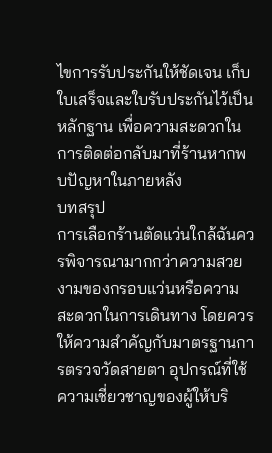ไขการรับประกันให้ชัดเจน เก็บใบเสร็จและใบรับประกันไว้เป็นหลักฐาน เพื่อความสะดวกในการติดต่อกลับมาที่ร้านหากพบปัญหาในภายหลัง
บทสรุป
การเลือกร้านตัดแว่นใกล้ฉันควรพิจารณามากกว่าความสวยงามของกรอบแว่นหรือความสะดวกในการเดินทาง โดยควรให้ความสำคัญกับมาตรฐานการตรวจวัดสายตา อุปกรณ์ที่ใช้ ความเชี่ยวชาญของผู้ให้บริ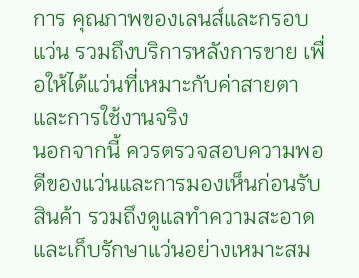การ คุณภาพของเลนส์และกรอบแว่น รวมถึงบริการหลังการขาย เพื่อให้ได้แว่นที่เหมาะกับค่าสายตาและการใช้งานจริง
นอกจากนี้ ควรตรวจสอบความพอดีของแว่นและการมองเห็นก่อนรับสินค้า รวมถึงดูแลทำความสะอาดและเก็บรักษาแว่นอย่างเหมาะสม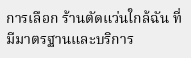การเลือก ร้านตัดแว่นใกล้ฉัน ที่มีมาตรฐานและบริการ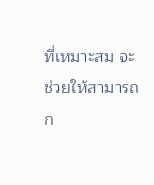ที่เหมาะสม จะช่วยให้สามารถก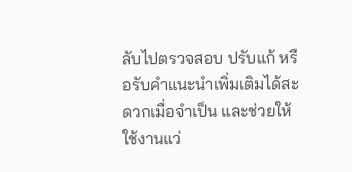ลับไปตรวจสอบ ปรับแก้ หรือรับคำแนะนำเพิ่มเติมได้สะดวกเมื่อจำเป็น และช่วยให้ใช้งานแว่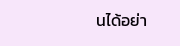นได้อย่า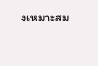งเหมาะสม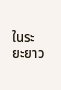ในระยะยาว